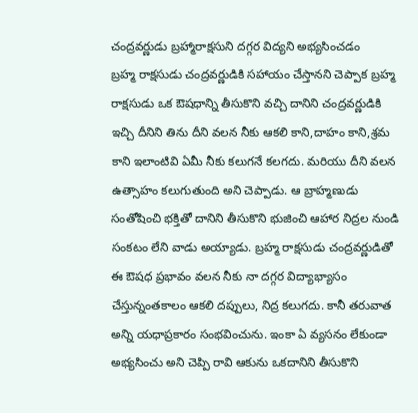చంద్రవర్ణుడు బ్రహ్మారాక్షసుని దగ్గర విద్యని అభ్యసించడం
బ్రహ్మ రాక్షసుడు చంద్రవర్ణుడికి సహాయం చేస్తానని చెప్పాక బ్రహ్మ రాక్షసుడు ఒక ఔషధాన్ని తీసుకొని వచ్చి దానిని చంద్రవర్ణుడికి ఇచ్చి దీనిని తిను దీని వలన నీకు ఆకలి కాని,దాహం కాని,శ్రమ కాని ఇలాంటివి ఏమీ నీకు కలుగనే కలగదు. మరియు దీని వలన ఉత్సాహం కలుగుతుంది అని చెప్పాడు. ఆ బ్రాహ్మణుడు సంతోషించి భక్తితో దానిని తీసుకొని భుజించి ఆహార నిద్రల నుండి సంకటం లేని వాడు అయ్యాడు. బ్రహ్మ రాక్షసుడు చంద్రవర్ణుడితో ఈ ఔషధ ప్రభావం వలన నీకు నా దగ్గర విద్యాభ్యాసం చేస్తున్నంతకాలం ఆకలి దప్పులు, నిద్ర కలుగదు. కానీ తరువాత అన్ని యధాప్రకారం సంభవించును. ఇంకా ఏ వ్యసనం లేకుండా అభ్యసించు అని చెప్పి రావి ఆకును ఒకదానిని తీసుకొని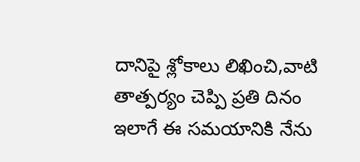దానిపై శ్లోకాలు లిఖించి,వాటి తాత్పర్యం చెప్పి ప్రతి దినం ఇలాగే ఈ సమయానికి నేను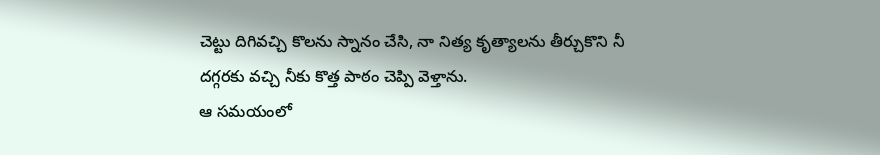చెట్టు దిగివచ్చి కొలను స్నానం చేసి, నా నిత్య కృత్యాలను తీర్చుకొని నీ దగ్గరకు వచ్చి నీకు కొత్త పాఠం చెప్పి వెళ్తాను.
ఆ సమయంలో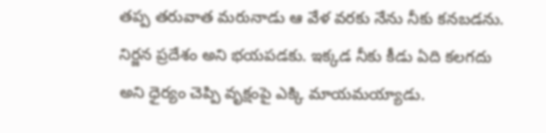తప్ప తరువాత మరునాడు ఆ వేళ వరకు నేను నీకు కనబడను. నిర్జన ప్రదేశం అని భయపడకు. ఇక్కడ నీకు కీడు ఏది కలగదు అని ధైర్యం చెప్పి వృక్షంపై ఎక్కి మాయమయ్యాడు.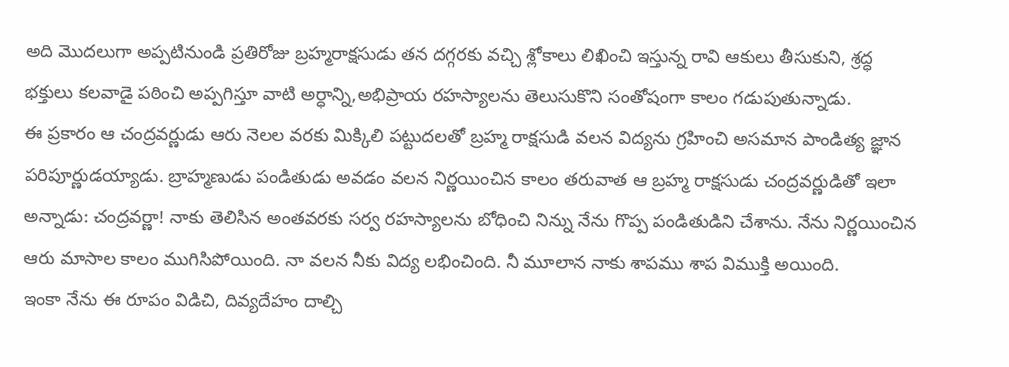అది మొదలుగా అప్పటినుండి ప్రతిరోజు బ్రహ్మరాక్షసుడు తన దగ్గరకు వచ్చి శ్లోకాలు లిఖించి ఇస్తున్న రావి ఆకులు తీసుకుని, శ్రద్ధ భక్తులు కలవాడై పఠించి అప్పగిస్తూ వాటి అర్ధాన్ని,అభిప్రాయ రహస్యాలను తెలుసుకొని సంతోషంగా కాలం గడుపుతున్నాడు.
ఈ ప్రకారం ఆ చంద్రవర్ణుడు ఆరు నెలల వరకు మిక్కిలి పట్టుదలతో బ్రహ్మ రాక్షసుడి వలన విద్యను గ్రహించి అసమాన పాండిత్య జ్ఞాన పరిపూర్ణుడయ్యాడు. బ్రాహ్మణుడు పండితుడు అవడం వలన నిర్ణయించిన కాలం తరువాత ఆ బ్రహ్మ రాక్షసుడు చంద్రవర్ణుడితో ఇలా అన్నాడు: చంద్రవర్ణా! నాకు తెలిసిన అంతవరకు సర్వ రహస్యాలను బోధించి నిన్ను నేను గొప్ప పండితుడిని చేశాను. నేను నిర్ణయించిన ఆరు మాసాల కాలం ముగిసిపోయింది. నా వలన నీకు విద్య లభించింది. నీ మూలాన నాకు శాపము శాప విముక్తి అయింది.
ఇంకా నేను ఈ రూపం విడిచి, దివ్యదేహం దాల్చి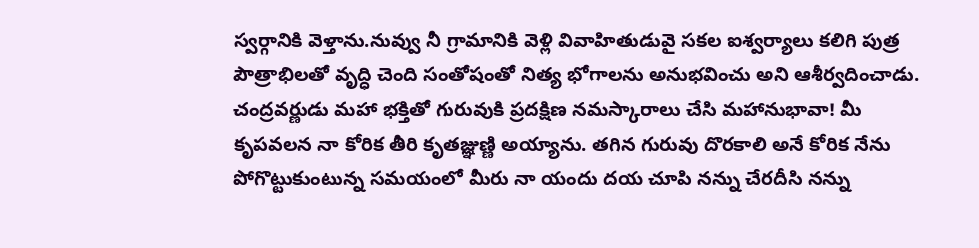స్వర్గానికి వెళ్తాను.నువ్వు నీ గ్రామానికి వెళ్లి వివాహితుడువై సకల ఐశ్వర్యాలు కలిగి పుత్ర పౌత్రాభిలతో వృద్ధి చెంది సంతోషంతో నిత్య భోగాలను అనుభవించు అని ఆశీర్వదించాడు.
చంద్రవర్ణుడు మహా భక్తితో గురువుకి ప్రదక్షిణ నమస్కారాలు చేసి మహానుభావా! మీ కృపవలన నా కోరిక తీరి కృతజ్ఞుణ్ణి అయ్యాను. తగిన గురువు దొరకాలి అనే కోరిక నేను పోగొట్టుకుంటున్న సమయంలో మీరు నా యందు దయ చూపి నన్ను చేరదీసి నన్ను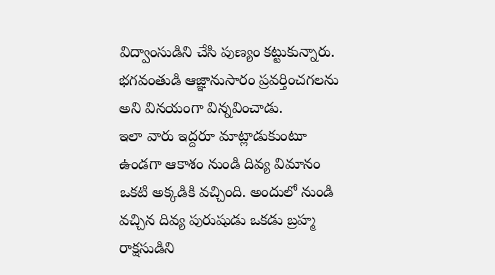విద్వాంసుడిని చేసి పుణ్యం కట్టుకున్నారు. భగవంతుడి ఆజ్ఞానుసారం ప్రవర్తించగలను అని వినయంగా విన్నవించాడు.
ఇలా వారు ఇద్దరూ మాట్లాడుకుంటూ ఉండగా ఆకాశం నుండి దివ్య విమానం ఒకటి అక్కడికి వచ్చింది. అందులో నుండి వచ్చిన దివ్య పురుషుడు ఒకడు బ్రహ్మ రాక్షసుడిని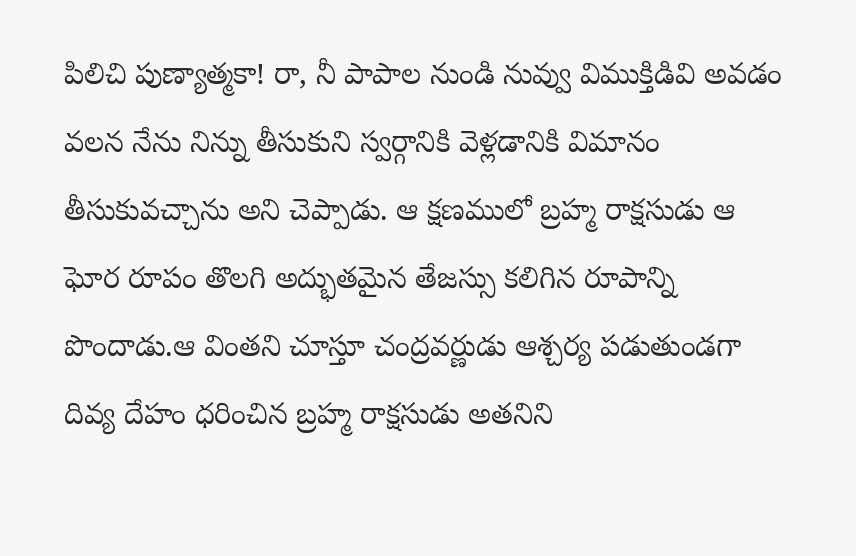పిలిచి పుణ్యాత్మకా! రా, నీ పాపాల నుండి నువ్వు విముక్తిడివి అవడం వలన నేను నిన్ను తీసుకుని స్వర్గానికి వెళ్లడానికి విమానం తీసుకువచ్చాను అని చెప్పాడు. ఆ క్షణములో బ్రహ్మ రాక్షసుడు ఆ ఘోర రూపం తొలగి అద్భుతమైన తేజస్సు కలిగిన రూపాన్ని పొందాడు.ఆ వింతని చూస్తూ చంద్రవర్ణుడు ఆశ్చర్య పడుతుండగా దివ్య దేహం ధరించిన బ్రహ్మ రాక్షసుడు అతనిని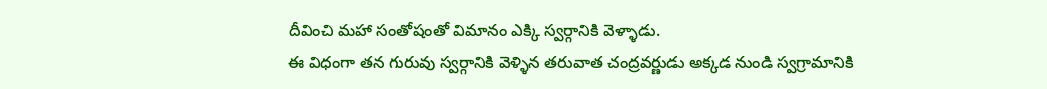దీవించి మహా సంతోషంతో విమానం ఎక్కి స్వర్గానికి వెళ్ళాడు.
ఈ విధంగా తన గురువు స్వర్గానికి వెళ్ళిన తరువాత చంద్రవర్ణుడు అక్కడ నుండి స్వగ్రామానికి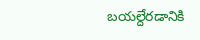బయల్దేరడానికి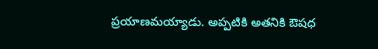ప్రయాణమయ్యాడు. అప్పటికి అతనికి ఔషధ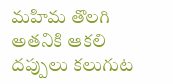మహిమ తొలగి అతనికి ఆకలి దప్పులు కలుగుట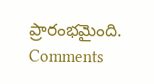ప్రారంభమైంది.
Comments